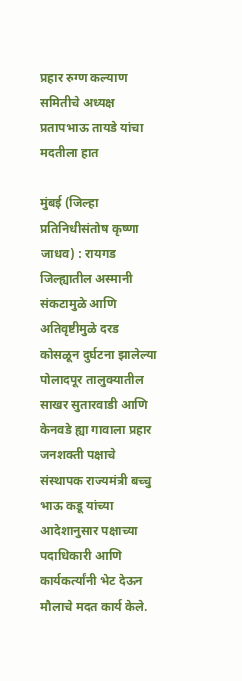प्रहार रुग्ण कल्याण समितीचे अध्यक्ष प्रतापभाऊ तायडे यांचा मदतीला हात

मुंबई (जिल्हा प्रतिनिधीसंतोष कृष्णा जाधव) : रायगड जिल्ह्यातील अस्मानी संकटामुळे आणि अतिवृष्टीमुळे दरड कोसळून दुर्घटना झालेल्या पोलादपूर तालुक्यातील साखर सुतारवाडी आणि केनवडे ह्या गावाला प्रहार जनशक्ती पक्षाचे संस्थापक राज्यमंत्री बच्चु भाऊ कडू यांच्या आदेशानुसार पक्षाच्या पदाधिकारी आणि कार्यकर्त्यांनी भेट देऊन मौलाचे मदत कार्य केले.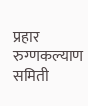प्रहार रुग्णकल्याण समिती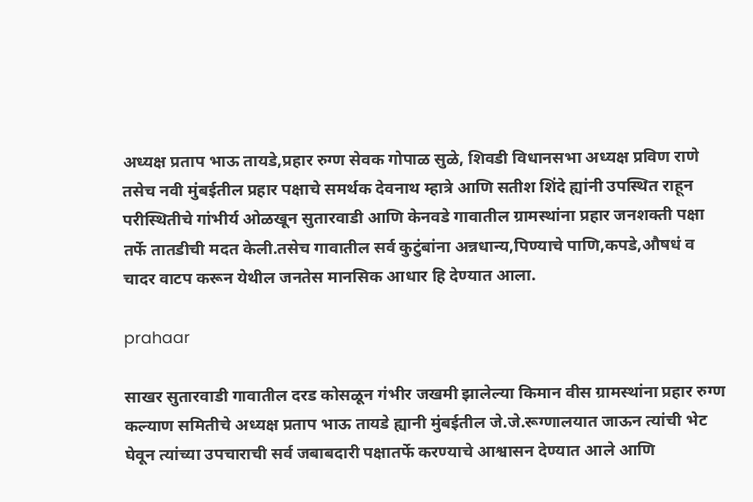अध्यक्ष प्रताप भाऊ तायडे,प्रहार रुग्ण सेवक गोपाळ सुळे, शिवडी विधानसभा अध्यक्ष प्रविण राणे तसेच नवी मुंबईतील प्रहार पक्षाचे समर्थक देवनाथ म्हात्रे आणि सतीश शिंदे ह्यांनी उपस्थित राहून परीस्थितीचे गांभीर्य ओळखून सुतारवाडी आणि केनवडे गावातील ग्रामस्थांना प्रहार जनशक्ती पक्षा तर्फे तातडीची मदत केली.तसेच गावातील सर्व कुटुंबांना अन्नधान्य,पिण्याचे पाणि,कपडे,औषधं व चादर वाटप करून येथील जनतेस मानसिक आधार हि देण्यात आला.

prahaar

साखर सुतारवाडी गावातील दरड कोसळून गंभीर जखमी झालेल्या किमान वीस ग्रामस्थांना प्रहार रुग्ण कल्याण समितीचे अध्यक्ष प्रताप भाऊ तायडे ह्यानी मुंबईतील जे.जे.रूग्णालयात जाऊन त्यांची भेट घेवून त्यांच्या उपचाराची सर्व जबाबदारी पक्षातर्फे करण्याचे आश्वासन देण्यात आले आणि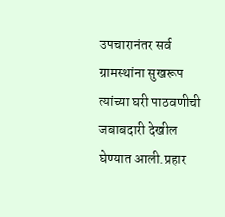उपचारानंतर सर्व ग्रामस्थांना सुखरूप त्यांच्या घरी पाठवणीची जबाबदारी देखील घेण्यात आली.प्रहार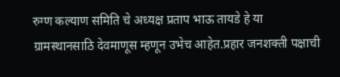रुग्ण कल्याण समिति चे अध्यक्ष प्रताप भाऊ तायडे हे या ग्रामस्थानसाठि देवमाणूस म्हणून उभेच आहेत.प्रहार जनशक्ती पक्षाची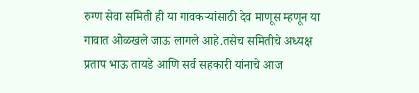रुग्ण सेवा समिती ही या गावकऱ्यांसाठी देव माणूस म्हणून या गावात ओळखले जाऊ लागले आहे.तसेच समितीचे अध्यक्ष प्रताप भाऊ तायडे आणि सर्व सहकारी यांनाचे आज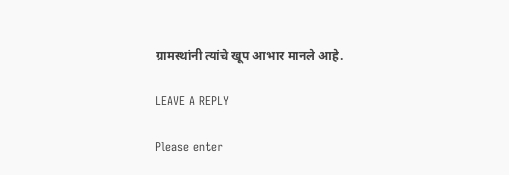ग्रामस्थांनी त्यांचे खूप आभार मानले आहे.

LEAVE A REPLY

Please enter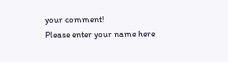your comment!
Please enter your name here